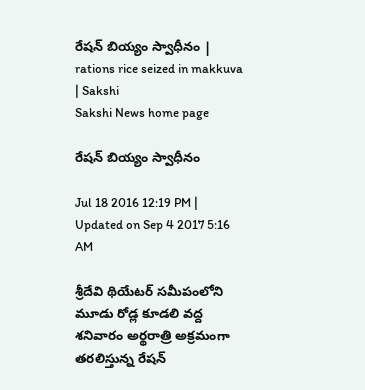రేషన్ బియ్యం స్వాధీనం | rations rice seized in makkuva | Sakshi
Sakshi News home page

రేషన్ బియ్యం స్వాధీనం

Jul 18 2016 12:19 PM | Updated on Sep 4 2017 5:16 AM

శ్రీదేవి థియేటర్ సమీపంలోని మూడు రోడ్ల కూడలి వద్ద శనివారం అర్థరాత్రి అక్రమంగా తరలిస్తున్న రేషన్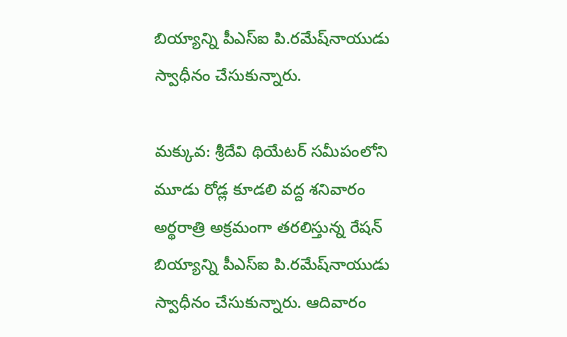బియ్యాన్ని పీఎస్‌ఐ పి.రమేష్‌నాయుడు స్వాధీనం చేసుకున్నారు.

మక్కువ: శ్రీదేవి థియేటర్ సమీపంలోని మూడు రోడ్ల కూడలి వద్ద శనివారం అర్థరాత్రి అక్రమంగా తరలిస్తున్న రేషన్ బియ్యాన్ని పీఎస్‌ఐ పి.రమేష్‌నాయుడు స్వాధీనం చేసుకున్నారు. ఆదివారం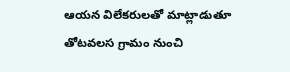ఆయన విలేకరులతో మాట్లాడుతూ తోటవలస గ్రామం నుంచి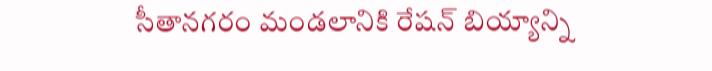సీతానగరం మండలానికి రేషన్ బియ్యాన్ని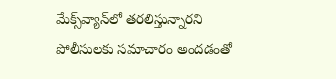మేక్స్‌వ్యాన్‌లో తరలిస్తున్నారని పోలీసులకు సమాచారం అందడంతో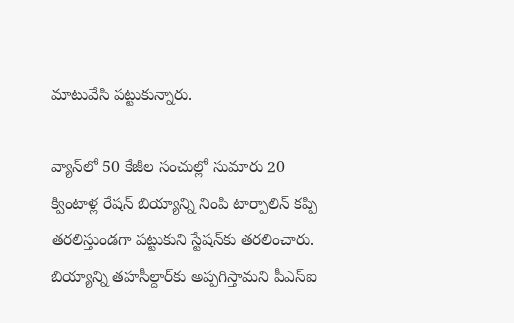మాటువేసి పట్టుకున్నారు.

వ్యాన్‌లో 50 కేజీల సంచుల్లో సుమారు 20 క్వింటాళ్ల రేషన్ బియ్యాన్ని నింపి టార్పాలిన్ కప్పి తరలిస్తుండగా పట్టుకుని స్టేషన్‌కు తరలించారు. బియ్యాన్ని తహసీల్దార్‌కు అప్పగిస్తామని పీఎస్‌ఐ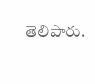తెలిపారు.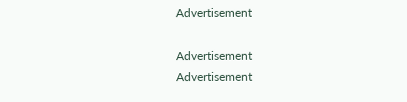Advertisement

Advertisement
Advertisement